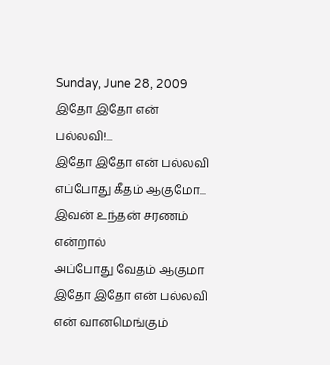Sunday, June 28, 2009
இதோ இதோ என் பல்லவி!...
இதோ இதோ என் பல்லவி
எப்போது கீதம் ஆகுமோ...
இவன் உந்தன் சரணம் என்றால்
அப்போது வேதம் ஆகுமா
இதோ இதோ என் பல்லவி
என் வானமெங்கும்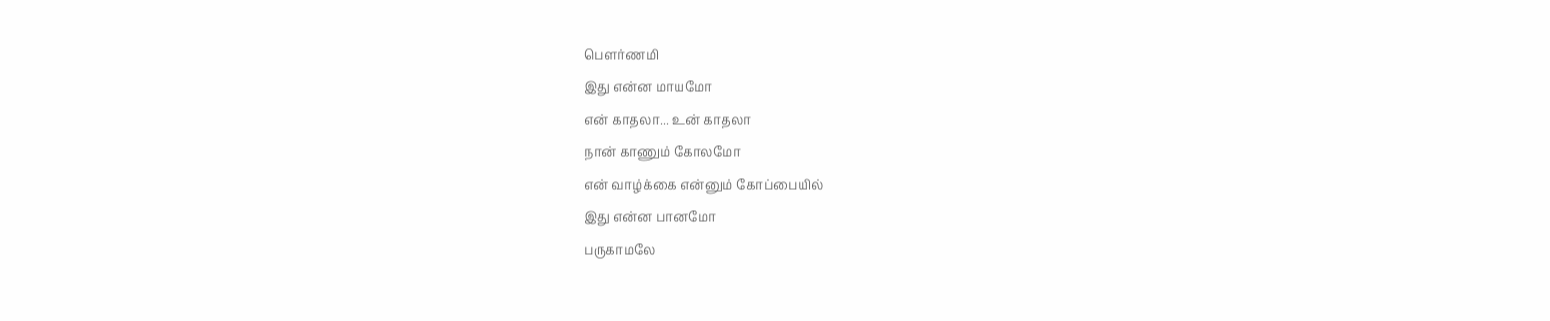பௌர்ணமி
இது என்ன மாயமோ
என் காதலா... உன் காதலா
நான் காணும் கோலமோ
என் வாழ்க்கை என்னும் கோப்பையில்
இது என்ன பானமோ
பருகாமலே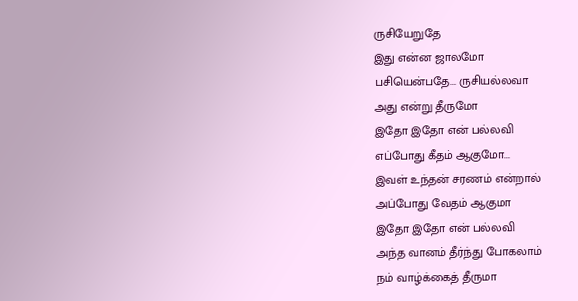ருசியேறுதே
இது என்ன ஜாலமோ
பசியென்பதே... ருசியல்லவா
அது என்று தீருமோ
இதோ இதோ என் பல்லவி
எப்போது கீதம் ஆகுமோ...
இவள் உந்தன் சரணம் என்றால்
அப்போது வேதம் ஆகுமா
இதோ இதோ என் பல்லவி
அந்த வானம் தீர்ந்து போகலாம்
நம் வாழ்க்கைத் தீருமா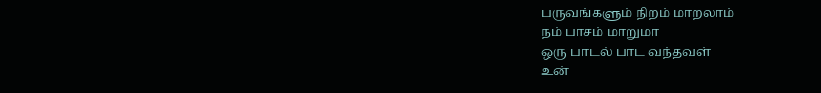பருவங்களும் நிறம் மாறலாம்
நம் பாசம் மாறுமா
ஒரு பாடல் பாட வந்தவள்
உன்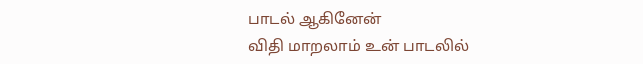பாடல் ஆகினேன்
விதி மாறலாம் உன் பாடலில்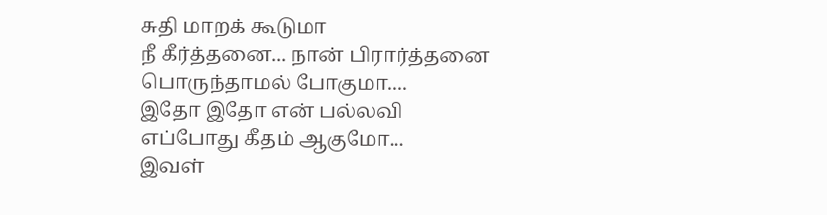சுதி மாறக் கூடுமா
நீ கீர்த்தனை... நான் பிரார்த்தனை
பொருந்தாமல் போகுமா....
இதோ இதோ என் பல்லவி
எப்போது கீதம் ஆகுமோ...
இவள்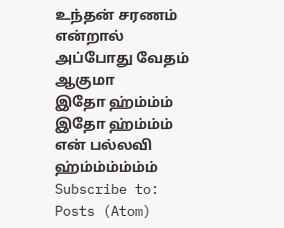உந்தன் சரணம் என்றால்
அப்போது வேதம் ஆகுமா
இதோ ஹ்ம்ம்ம்
இதோ ஹ்ம்ம்ம்
என் பல்லவி ஹ்ம்ம்ம்ம்ம்ம்
Subscribe to:
Posts (Atom)